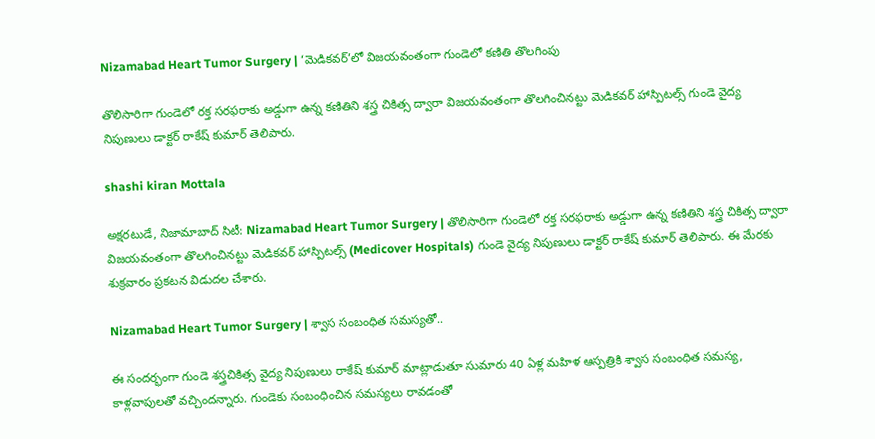Nizamabad Heart Tumor Surgery | ‘మెడికవర్’లో విజయవంతంగా గుండెలో కణితి తొలగింపు

తొలిసారిగా గుండెలో రక్త సరఫరాకు అడ్డుగా ఉన్న కణితిని శస్త్ర చికిత్స ద్వారా విజయవంతంగా తొలగించినట్టు మెడికవర్ హాస్పిటల్స్ గుండె వైద్య నిపుణులు డాక్టర్ రాకేష్ కుమార్ తెలిపారు.

shashi kiran Mottala

అక్షరటుడే, నిజామాబాద్ సిటీ: Nizamabad Heart Tumor Surgery | తొలిసారిగా గుండెలో రక్త సరఫరాకు అడ్డుగా ఉన్న కణితిని శస్త్ర చికిత్స ద్వారా విజయవంతంగా తొలగించినట్టు మెడికవర్ హాస్పిటల్స్ (Medicover Hospitals) గుండె వైద్య నిపుణులు డాక్టర్ రాకేష్ కుమార్ తెలిపారు. ఈ మేరకు శుక్రవారం ప్రకటన విడుదల చేశారు.

Nizamabad Heart Tumor Surgery | శ్వాస సంబంధిత సమస్యతో..

ఈ సందర్భంగా గుండె శస్త్రచికిత్స వైద్య నిపుణులు రాకేష్ కుమార్ మాట్లాడుతూ సుమారు 40 ఏళ్ల మహిళ ఆస్పత్రికి శ్వాస సంబంధిత సమస్య, కాళ్లవాపులతో వచ్చిందన్నారు. గుండెకు సంబంధించిన సమస్యలు రావడంతో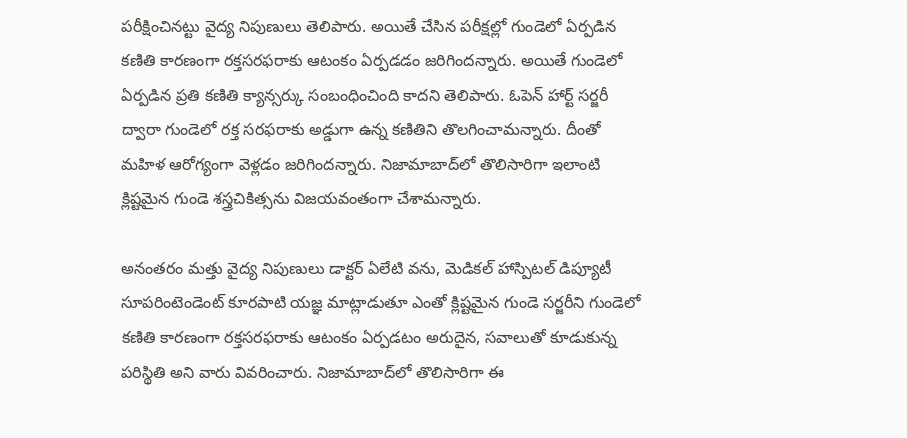పరీక్షించినట్టు వైద్య నిపుణులు తెలిపారు. అయితే చేసిన పరీక్షల్లో గుండెలో ఏర్పడిన కణితి కారణంగా రక్తసరఫరాకు ఆటంకం ఏర్పడడం జరిగిందన్నారు. అయితే గుండెలో ఏర్పడిన ప్రతి కణితి క్యాన్సర్కు సంబంధించింది కాదని తెలిపారు. ఓపెన్ హార్ట్ సర్జరీ ద్వారా గుండెలో రక్త సరఫరాకు అడ్డుగా ఉన్న కణితిని తొలగించామన్నారు. దీంతో మహిళ ఆరోగ్యంగా వెళ్లడం జరిగిందన్నారు. నిజామాబాద్‌లో తొలిసారిగా ఇలాంటి క్లిష్టమైన గుండె శస్త్రచికిత్సను విజయవంతంగా చేశామన్నారు.

అనంతరం మత్తు వైద్య నిపుణులు డాక్టర్ ఏలేటి వను, మెడికల్ హాస్పిటల్ డిప్యూటీ సూపరింటెండెంట్ కూరపాటి యజ్ఞ మాట్లాడుతూ ఎంతో క్లిష్టమైన గుండె సర్జరీని గుండెలో కణితి కారణంగా రక్తసరఫరాకు ఆటంకం ఏర్పడటం అరుదైన, సవాలుతో కూడుకున్న పరిస్థితి అని వారు వివరించారు. నిజామాబాద్‌లో తొలిసారిగా ఈ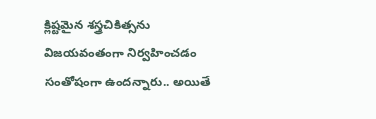క్లిష్టమైన శస్త్రచికిత్సను విజయవంతంగా నిర్వహించడం సంతోషంగా ఉందన్నారు.. అయితే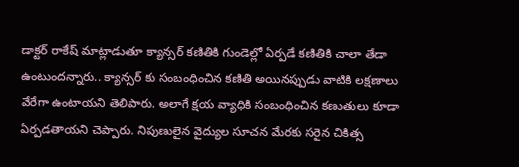డాక్టర్ రాకేష్ మాట్లాడుతూ క్యాన్సర్ కణితికి గుండెల్లో ఏర్పడే కణితికి చాలా తేడా ఉంటుందన్నారు.. క్యాన్సర్ కు సంబంధించిన కణితి అయినప్పుడు వాటికి లక్షణాలు వేరేగా ఉంటాయని తెలిపారు. అలాగే క్షయ వ్యాధికి సంబంధించిన కణుతులు కూడా ఏర్పడతాయని చెప్పారు. నిపుణులైన వైద్యుల సూచన మేరకు సరైన చికిత్స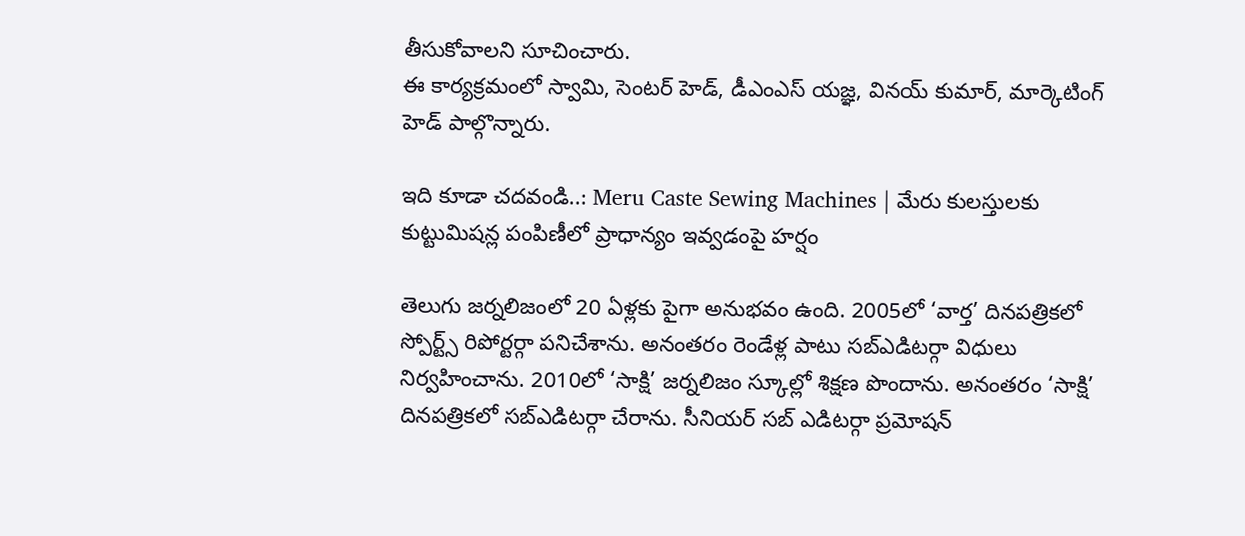తీసుకోవాలని సూచించారు.
ఈ కార్యక్రమంలో స్వామి, సెంటర్ హెడ్, డీఎంఎస్ యజ్ఞ, వినయ్ కుమార్, మార్కెటింగ్ హెడ్ పాల్గొన్నారు.

ఇది కూడా చదవండి..: Meru Caste Sewing Machines | మేరు కులస్తులకు కుట్టుమిషన్ల పంపిణీలో ప్రాధాన్యం ఇవ్వడంపై హర్షం

తెలుగు జర్నలిజంలో 20 ఏళ్లకు పైగా అనుభవం ఉంది. 2005లో ‘వార్త’ దినపత్రికలో స్పోర్ట్స్ రిపోర్టర్గా పనిచేశాను. అనంతరం రెండేళ్ల పాటు సబ్ఎడిటర్గా విధులు నిర్వహించాను. 2010లో ‘సాక్షి’ జర్నలిజం స్కూల్లో శిక్షణ పొందాను. అనంతరం ‘సాక్షి’ దినపత్రికలో సబ్ఎడిటర్గా చేరాను. సీనియర్ సబ్ ఎడిటర్గా ప్రమోషన్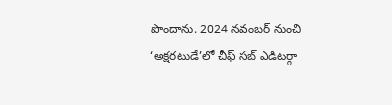పొందాను. 2024 నవంబర్ నుంచి ‘అక్షరటుడే’లో చీఫ్ సబ్ ఎడిటర్గా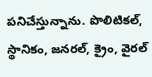పనిచేస్తున్నాను. పొలిటికల్, స్థానికం, జనరల్, క్రైం, వైరల్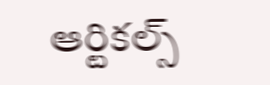ఆర్టికల్స్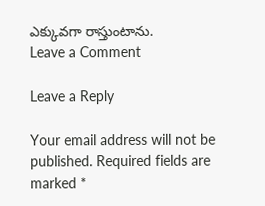ఎక్కువగా రాస్తుంటాను.
Leave a Comment

Leave a Reply

Your email address will not be published. Required fields are marked *